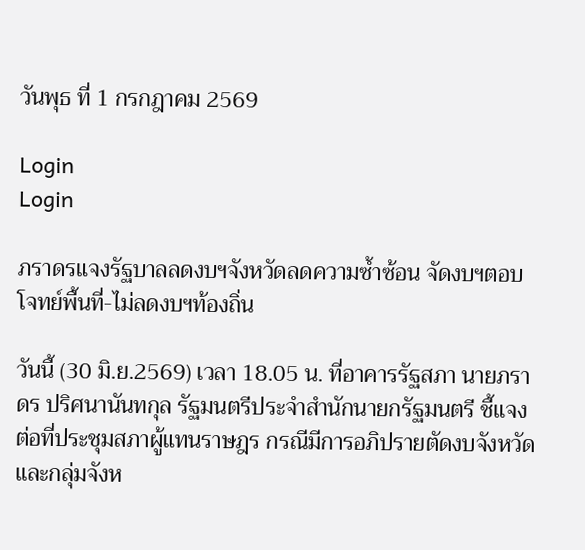วันพุธ ที่ 1 กรกฎาคม 2569

Login
Login

ภราดรแจงรัฐบาลลดงบฯจังหวัดลดความซ้ำซ้อน จัดงบฯตอบโจทย์พื้นที่-ไม่ลดงบฯท้องถิ่น

วันนี้ (30 มิ.ย.2569) เวลา 18.05 น. ที่อาคารรัฐสภา นายภราดร ปริศนานันทกุล รัฐมนตรีประจำสำนักนายกรัฐมนตรี ชี้แจงต่อที่ประชุมสภาผู้แทนราษฎร กรณีมีการอภิปรายตัดงบจังหวัดและกลุ่มจังห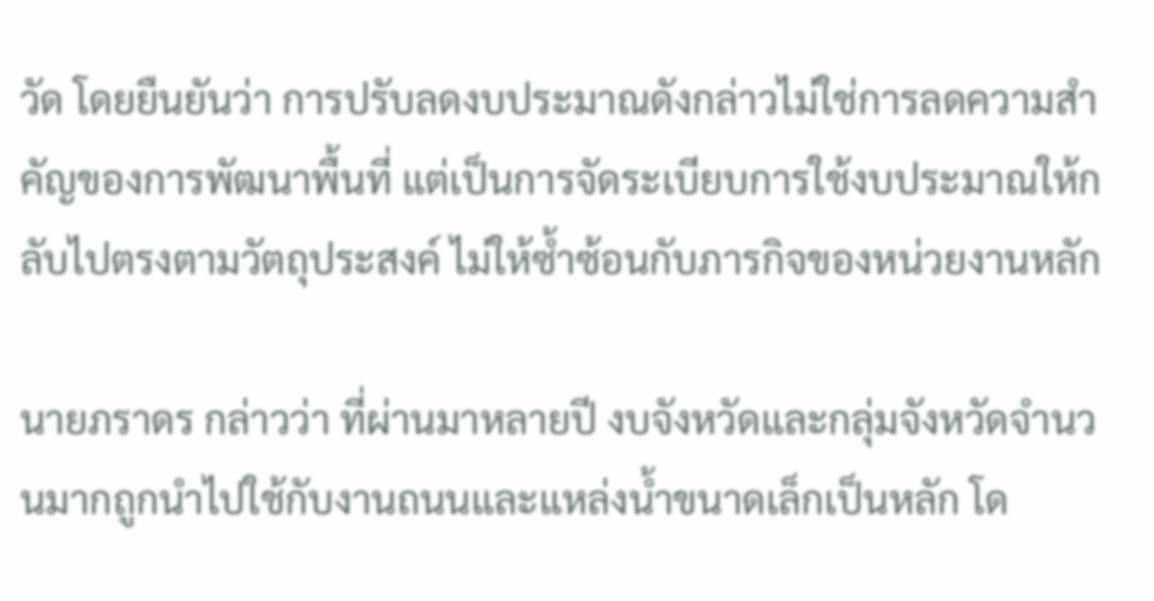วัด โดยยืนยันว่า การปรับลดงบประมาณดังกล่าวไม่ใช่การลดความสำคัญของการพัฒนาพื้นที่ แต่เป็นการจัดระเบียบการใช้งบประมาณให้กลับไปตรงตามวัตถุประสงค์ ไม่ให้ซ้ำซ้อนกับภารกิจของหน่วยงานหลัก

นายภราดร กล่าวว่า ที่ผ่านมาหลายปี งบจังหวัดและกลุ่มจังหวัดจำนวนมากถูกนำไปใช้กับงานถนนและแหล่งน้ำขนาดเล็กเป็นหลัก โด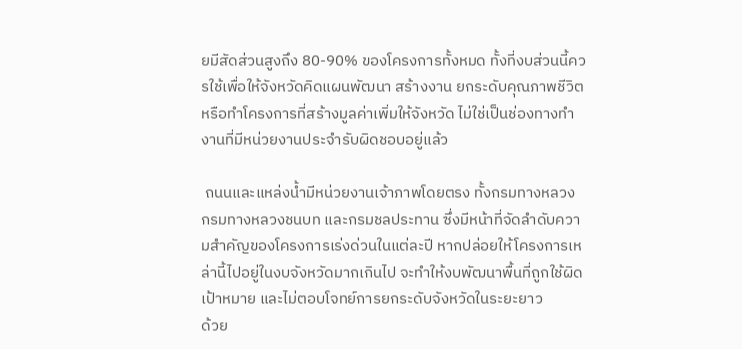ยมีสัดส่วนสูงถึง 80-90% ของโครงการทั้งหมด ทั้งที่งบส่วนนี้ควรใช้เพื่อให้จังหวัดคิดแผนพัฒนา สร้างงาน ยกระดับคุณภาพชีวิต หรือทำโครงการที่สร้างมูลค่าเพิ่มให้จังหวัด ไม่ใช่เป็นช่องทางทำงานที่มีหน่วยงานประจำรับผิดชอบอยู่แล้ว

 ถนนและแหล่งน้ำมีหน่วยงานเจ้าภาพโดยตรง ทั้งกรมทางหลวง กรมทางหลวงชนบท และกรมชลประทาน ซึ่งมีหน้าที่จัดลำดับความสำคัญของโครงการเร่งด่วนในแต่ละปี หากปล่อยให้โครงการเหล่านี้ไปอยู่ในงบจังหวัดมากเกินไป จะทำให้งบพัฒนาพื้นที่ถูกใช้ผิดเป้าหมาย และไม่ตอบโจทย์การยกระดับจังหวัดในระยะยาว
ด้วย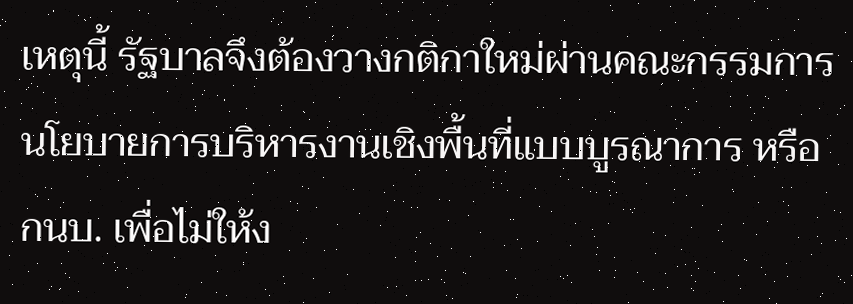เหตุนี้ รัฐบาลจึงต้องวางกติกาใหม่ผ่านคณะกรรมการนโยบายการบริหารงานเชิงพื้นที่แบบบูรณาการ หรือ กนบ. เพื่อไม่ให้ง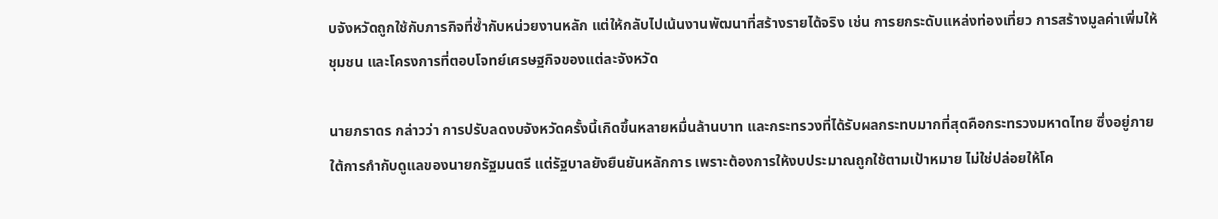บจังหวัดถูกใช้กับภารกิจที่ซ้ำกับหน่วยงานหลัก แต่ให้กลับไปเน้นงานพัฒนาที่สร้างรายได้จริง เช่น การยกระดับแหล่งท่องเที่ยว การสร้างมูลค่าเพิ่มให้ชุมชน และโครงการที่ตอบโจทย์เศรษฐกิจของแต่ละจังหวัด

นายภราดร กล่าวว่า การปรับลดงบจังหวัดครั้งนี้เกิดขึ้นหลายหมื่นล้านบาท และกระทรวงที่ได้รับผลกระทบมากที่สุดคือกระทรวงมหาดไทย ซึ่งอยู่ภายใต้การกำกับดูแลของนายกรัฐมนตรี แต่รัฐบาลยังยืนยันหลักการ เพราะต้องการให้งบประมาณถูกใช้ตามเป้าหมาย ไม่ใช่ปล่อยให้โค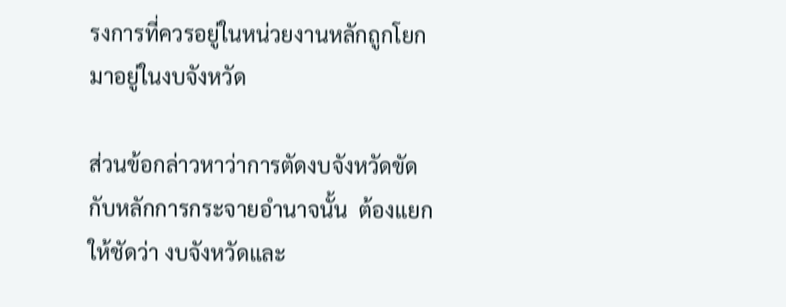รงการที่ควรอยู่ในหน่วยงานหลักถูกโยกมาอยู่ในงบจังหวัด

ส่วนข้อกล่าวหาว่าการตัดงบจังหวัดขัดกับหลักการกระจายอำนาจนั้น  ต้องแยกให้ชัดว่า งบจังหวัดและ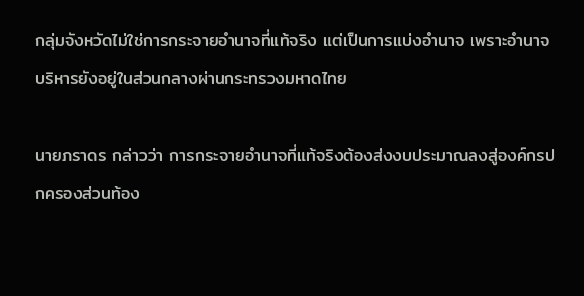กลุ่มจังหวัดไม่ใช่การกระจายอำนาจที่แท้จริง แต่เป็นการแบ่งอำนาจ เพราะอำนาจบริหารยังอยู่ในส่วนกลางผ่านกระทรวงมหาดไทย

นายภราดร กล่าวว่า การกระจายอำนาจที่แท้จริงต้องส่งงบประมาณลงสู่องค์กรปกครองส่วนท้อง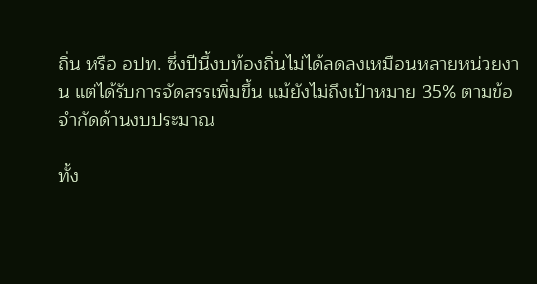ถิ่น หรือ อปท. ซึ่งปีนี้งบท้องถิ่นไม่ได้ลดลงเหมือนหลายหน่วยงาน แต่ได้รับการจัดสรรเพิ่มขึ้น แม้ยังไม่ถึงเป้าหมาย 35% ตามข้อจำกัดด้านงบประมาณ

ทั้ง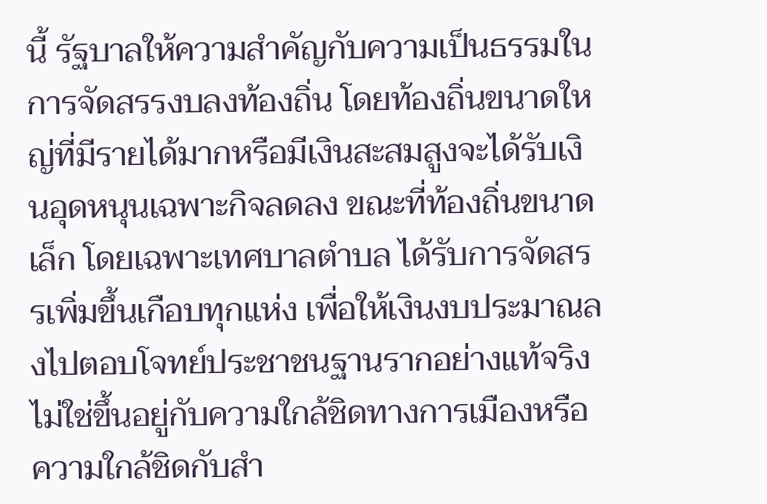นี้ รัฐบาลให้ความสำคัญกับความเป็นธรรมในการจัดสรรงบลงท้องถิ่น โดยท้องถิ่นขนาดใหญ่ที่มีรายได้มากหรือมีเงินสะสมสูงจะได้รับเงินอุดหนุนเฉพาะกิจลดลง ขณะที่ท้องถิ่นขนาดเล็ก โดยเฉพาะเทศบาลตำบล ได้รับการจัดสรรเพิ่มขึ้นเกือบทุกแห่ง เพื่อให้เงินงบประมาณลงไปตอบโจทย์ประชาชนฐานรากอย่างแท้จริง ไม่ใช่ขึ้นอยู่กับความใกล้ชิดทางการเมืองหรือความใกล้ชิดกับสำ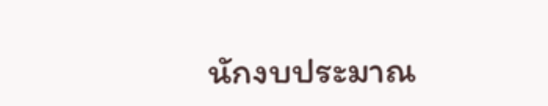นักงบประมาณ